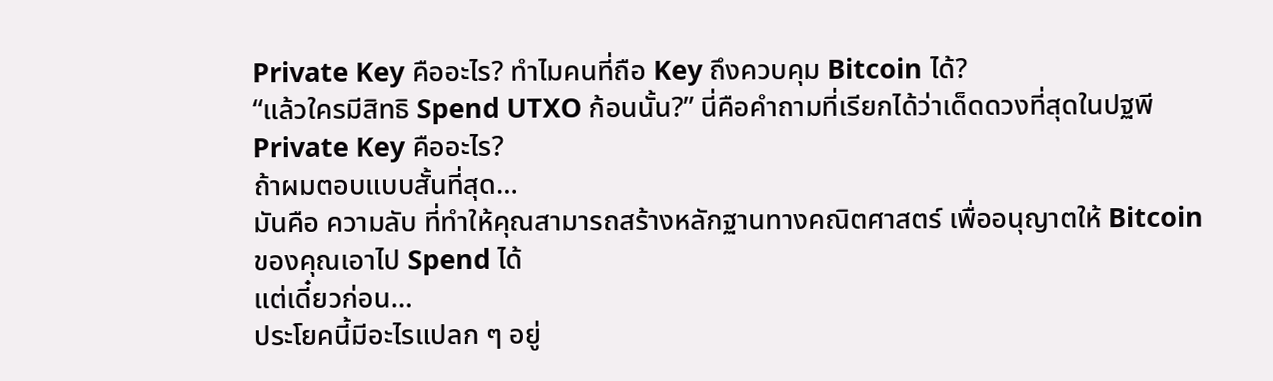Private Key คืออะไร? ทำไมคนที่ถือ Key ถึงควบคุม Bitcoin ได้?
“แล้วใครมีสิทธิ Spend UTXO ก้อนนั้น?” นี่คือคำถามที่เรียกได้ว่าเด็ดดวงที่สุดในปฐพี
Private Key คืออะไร?
ถ้าผมตอบแบบสั้นที่สุด…
มันคือ ความลับ ที่ทำให้คุณสามารถสร้างหลักฐานทางคณิตศาสตร์ เพื่ออนุญาตให้ Bitcoin ของคุณเอาไป Spend ได้
แต่เดี๋ยวก่อน…
ประโยคนี้มีอะไรแปลก ๆ อยู่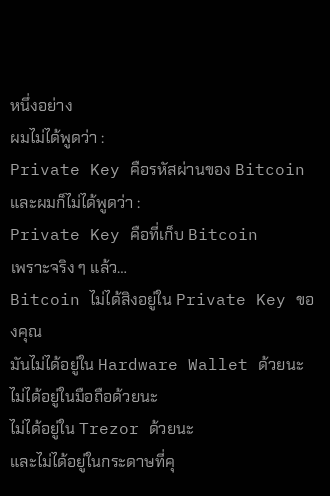หนึ่งอย่าง
ผมไม่ได้พูดว่า :
Private Key คือรหัสผ่านของ Bitcoin
และผมก็ไม่ได้พูดว่า :
Private Key คือที่เก็บ Bitcoin
เพราะจริง ๆ แล้ว…
Bitcoin ไม่ได้สิงอยู่ใน Private Key ของคุณ
มันไม่ได้อยู่ใน Hardware Wallet ด้วยนะ
ไม่ได้อยู่ในมือถือด้วยนะ
ไม่ได้อยู่ใน Trezor ด้วยนะ
และไม่ได้อยู่ในกระดาษที่คุ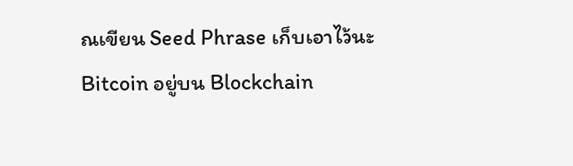ณเขียน Seed Phrase เก็บเอาไว้นะ
Bitcoin อยู่บน Blockchain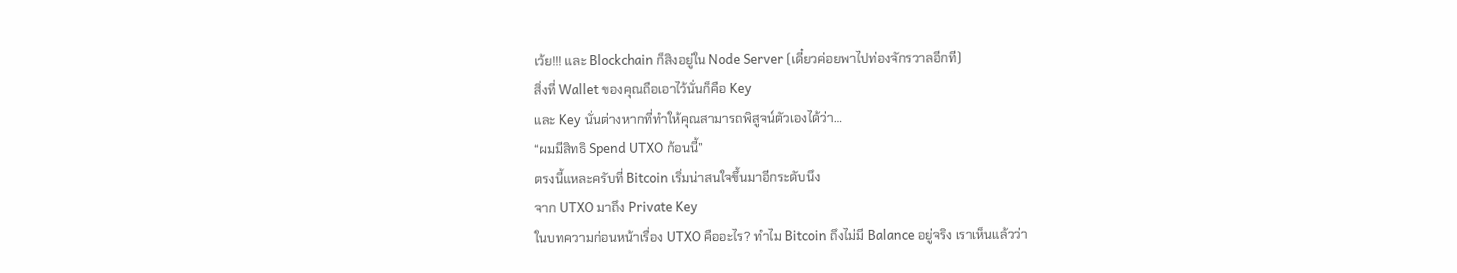เว้ย!!! และ Blockchain ก็สิงอยู่ใน Node Server (เดี๋ยวค่อยพาไปท่องจักรวาลอีกที)
สิ่งที่ Wallet ของคุณถือเอาไว้นั่นก็คือ Key
และ Key นั่นต่างหากที่ทำให้คุณสามารถพิสูจน์ตัวเองได้ว่า…
“ผมมีสิทธิ Spend UTXO ก้อนนี้”
ตรงนี้แหละครับที่ Bitcoin เริ่มน่าสนใจขึ้นมาอีกระดับนึง
จาก UTXO มาถึง Private Key
ในบทความก่อนหน้าเรื่อง UTXO คืออะไร? ทำไม Bitcoin ถึงไม่มี Balance อยู่จริง เราเห็นแล้วว่า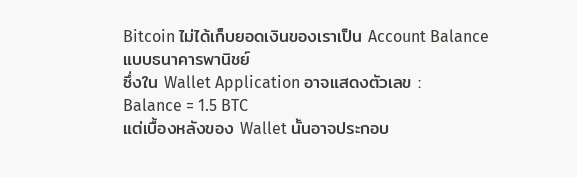Bitcoin ไม่ได้เก็บยอดเงินของเราเป็น Account Balance แบบธนาคารพานิชย์
ซึ่งใน Wallet Application อาจแสดงตัวเลข :
Balance = 1.5 BTC
แต่เบื้องหลังของ Wallet นั้นอาจประกอบ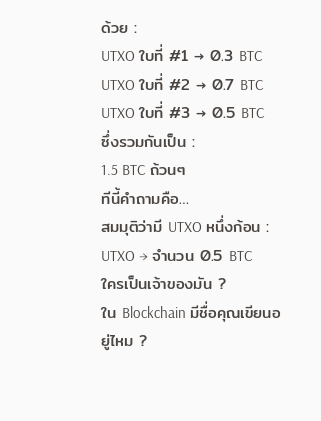ด้วย :
UTXO ใบที่ #1 → 0.3 BTC
UTXO ใบที่ #2 → 0.7 BTC
UTXO ใบที่ #3 → 0.5 BTC
ซึ่งรวมกันเป็น :
1.5 BTC ถ้วนๆ
ทีนี้คำถามคือ…
สมมุติว่ามี UTXO หนึ่งก้อน :
UTXO → จำนวน 0.5 BTC
ใครเป็นเจ้าของมัน ?
ใน Blockchain มีชื่อคุณเขียนอยู่ไหม ?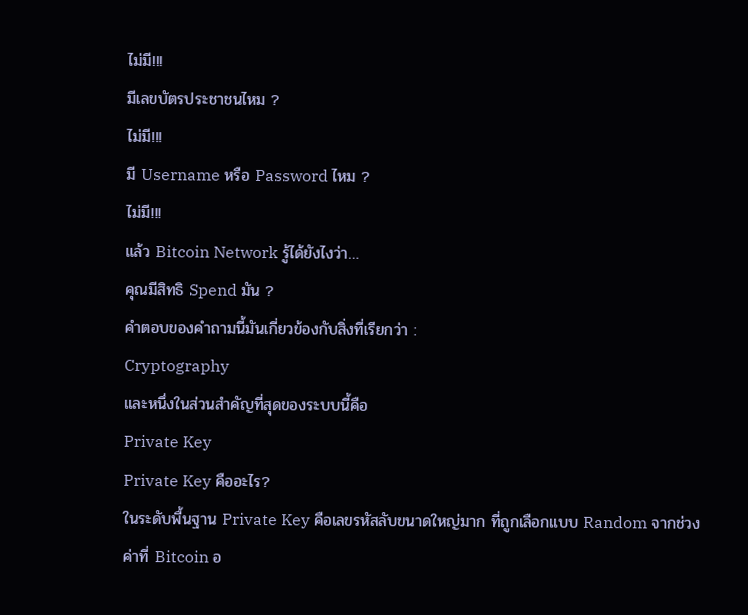ไม่มี!!!
มีเลขบัตรประชาชนไหม ?
ไม่มี!!!
มี Username หรือ Password ไหม ?
ไม่มี!!!
แล้ว Bitcoin Network รู้ได้ยังไงว่า…
คุณมีสิทธิ Spend มัน ?
คำตอบของคำถามนี้มันเกี่ยวข้องกับสิ่งที่เรียกว่า :
Cryptography
และหนึ่งในส่วนสำคัญที่สุดของระบบนี้คือ
Private Key
Private Key คืออะไร?
ในระดับพื้นฐาน Private Key คือเลขรหัสลับขนาดใหญ่มาก ที่ถูกเลือกแบบ Random จากช่วงค่าที่ Bitcoin อ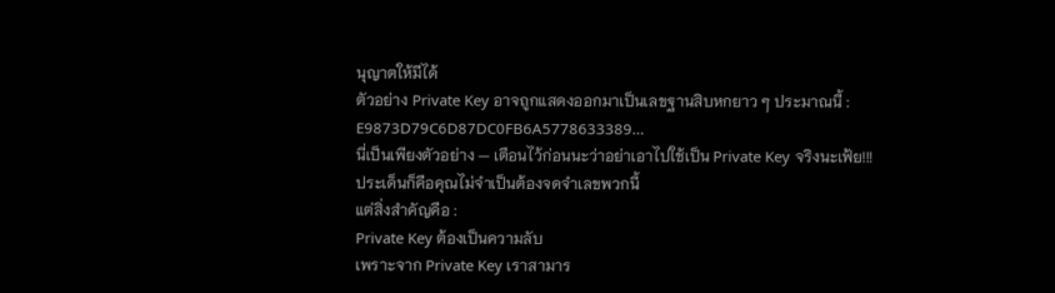นุญาตให้มีได้
ตัวอย่าง Private Key อาจถูกแสดงออกมาเป็นเลขฐานสิบหกยาว ๆ ประมาณนี้ :
E9873D79C6D87DC0FB6A5778633389...
นี่เป็นเพียงตัวอย่าง — เตือนไว้ก่อนนะว่าอย่าเอาไปใช้เป็น Private Key จริงนะเฟ้ย!!!
ประเด็นก็คือคุณไม่จำเป็นต้องจดจำเลขพวกนี้
แต่สิ่งสำคัญคือ :
Private Key ต้องเป็นความลับ
เพราะจาก Private Key เราสามาร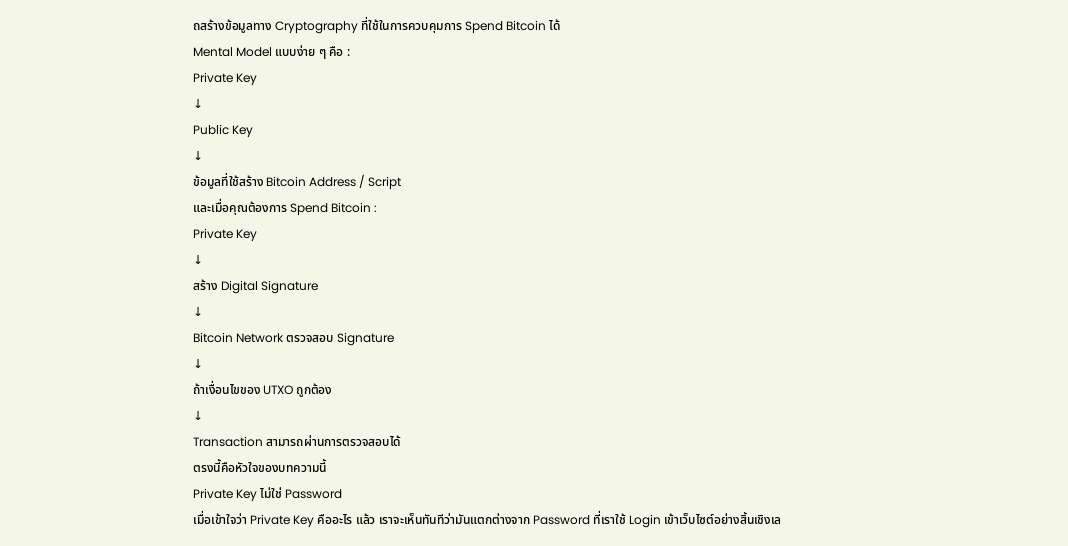ถสร้างข้อมูลทาง Cryptography ที่ใช้ในการควบคุมการ Spend Bitcoin ได้
Mental Model แบบง่าย ๆ คือ :
Private Key
↓
Public Key
↓
ข้อมูลที่ใช้สร้าง Bitcoin Address / Script
และเมื่อคุณต้องการ Spend Bitcoin :
Private Key
↓
สร้าง Digital Signature
↓
Bitcoin Network ตรวจสอบ Signature
↓
ถ้าเงื่อนไขของ UTXO ถูกต้อง
↓
Transaction สามารถผ่านการตรวจสอบได้
ตรงนี้คือหัวใจของบทความนี้
Private Key ไม่ใช่ Password
เมื่อเข้าใจว่า Private Key คืออะไร แล้ว เราจะเห็นทันทีว่ามันแตกต่างจาก Password ที่เราใช้ Login เข้าเว็บไซต์อย่างสิ้นเชิงเล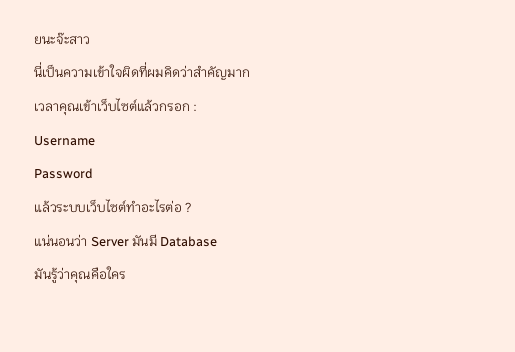ยนะจ๊ะสาว
นี่เป็นความเข้าใจผิดที่ผมคิดว่าสำคัญมาก
เวลาคุณเข้าเว็บไซต์แล้วกรอก :
Username
Password
แล้วระบบเว็บไซต์ทำอะไรต่อ ?
แน่นอนว่า Server มันมี Database
มันรู้ว่าคุณคือใคร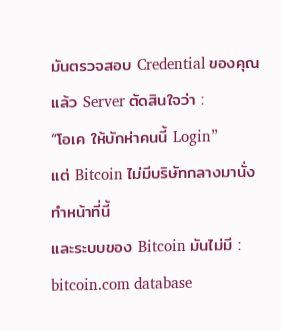มันตรวจสอบ Credential ของคุณ
แล้ว Server ตัดสินใจว่า :
“โอเค ให้บักห่าคนนี้ Login”
แต่ Bitcoin ไม่มีบริษัทกลางมานั่งทำหน้าที่นี้
และระบบของ Bitcoin มันไม่มี :
bitcoin.com database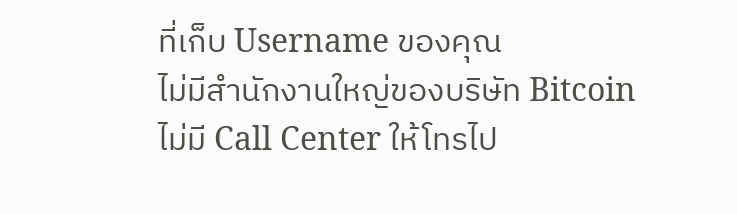ที่เก็บ Username ของคุณ
ไม่มีสำนักงานใหญ่ของบริษัท Bitcoin
ไม่มี Call Center ให้โทรไป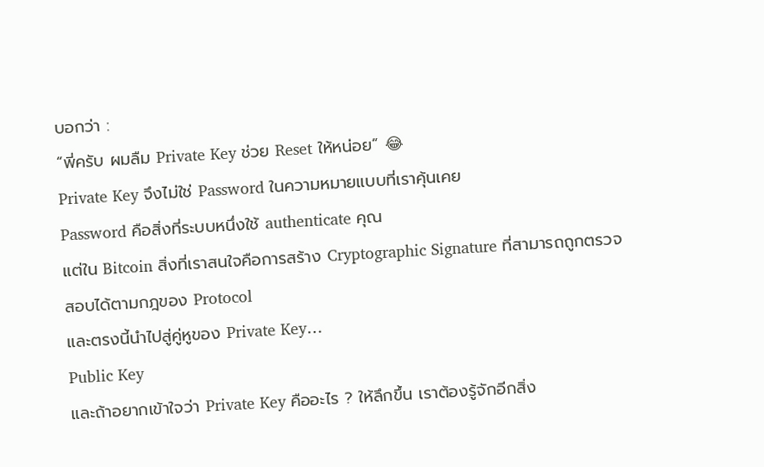บอกว่า :
“พี่ครับ ผมลืม Private Key ช่วย Reset ให้หน่อย” 😂
Private Key จึงไม่ใช่ Password ในความหมายแบบที่เราคุ้นเคย
Password คือสิ่งที่ระบบหนึ่งใช้ authenticate คุณ
แต่ใน Bitcoin สิ่งที่เราสนใจคือการสร้าง Cryptographic Signature ที่สามารถถูกตรวจสอบได้ตามกฎของ Protocol
และตรงนี้นำไปสู่คู่หูของ Private Key…
Public Key
และถ้าอยากเข้าใจว่า Private Key คืออะไร ? ให้ลึกขึ้น เราต้องรู้จักอีกสิ่ง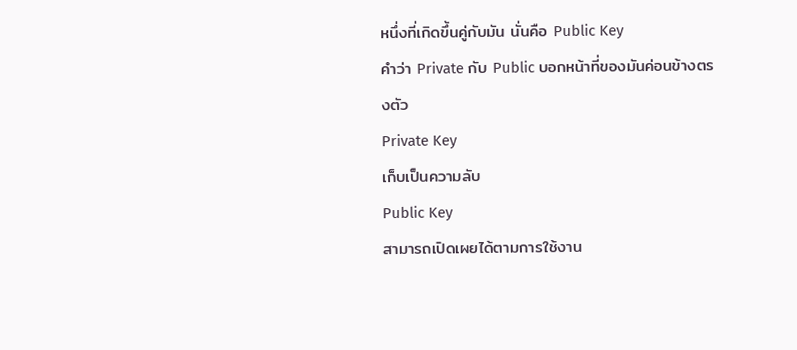หนึ่งที่เกิดขึ้นคู่กับมัน นั่นคือ Public Key
คำว่า Private กับ Public บอกหน้าที่ของมันค่อนข้างตรงตัว
Private Key
เก็บเป็นความลับ
Public Key
สามารถเปิดเผยได้ตามการใช้งาน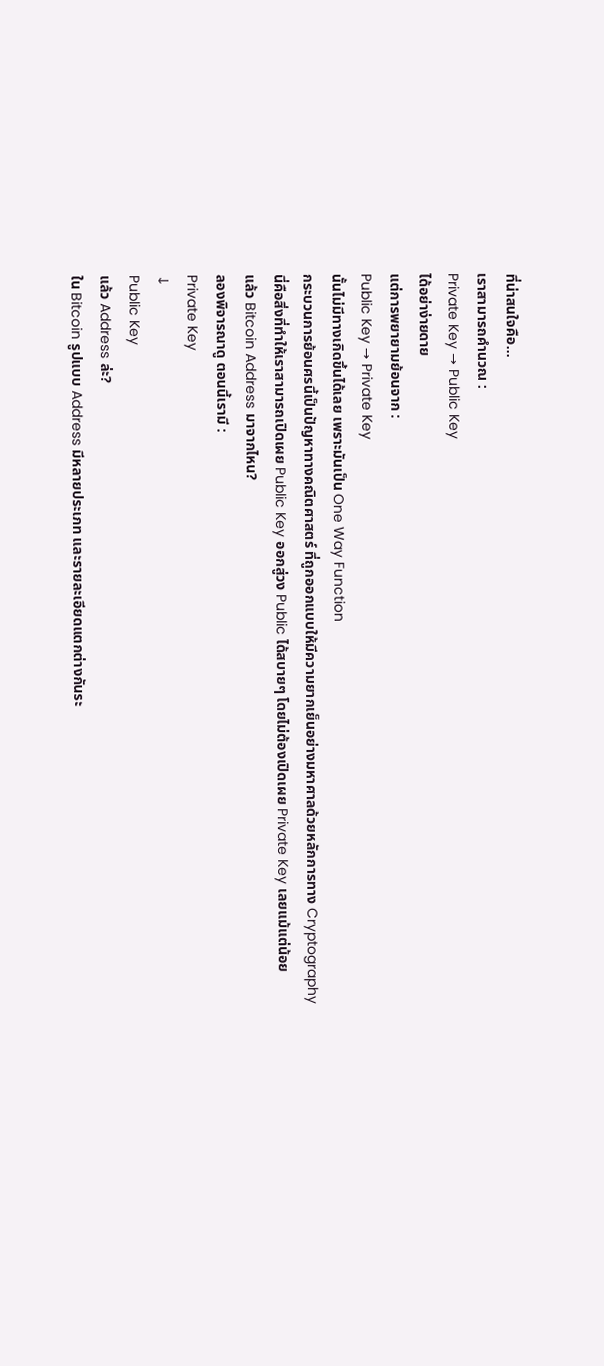ที่น่าสนใจคือ…
เราสามารถคำนวณ :
Private Key → Public Key
ได้อย่าง่ายดาย
แต่การพยายามย้อนจาก :
Public Key → Private Key
นั้นไม่มีทางเกิดขึ้นได้เลย เพราะมันเป็น One Way Function
กระบวนการย้อนศรนี้เป็นปัญหาทางคณิตศาสตร์ ที่ถูกออกแบบให้มีความยากเย็นอย่างมหาศาลด้วยหลักการทาง Cryptography
นี่คือสิ่งที่ทำให้เราสามารถเปิดเผย Public Key ออกสู่วง Public ได้สบายๆ โดยไม่ต้องเปิดเผย Private Key เลยแม้แต่น้อย
แล้ว Bitcoin Address มาจากไหน?
ลองพิจารณาดู ตอนนี้เรามี :
Private Key
↓
Public Key
แล้ว Address ล่ะ?
ใน Bitcoin รูปแบบ Address มีหลายประเภท และรายละเอียดแตกต่างกันระ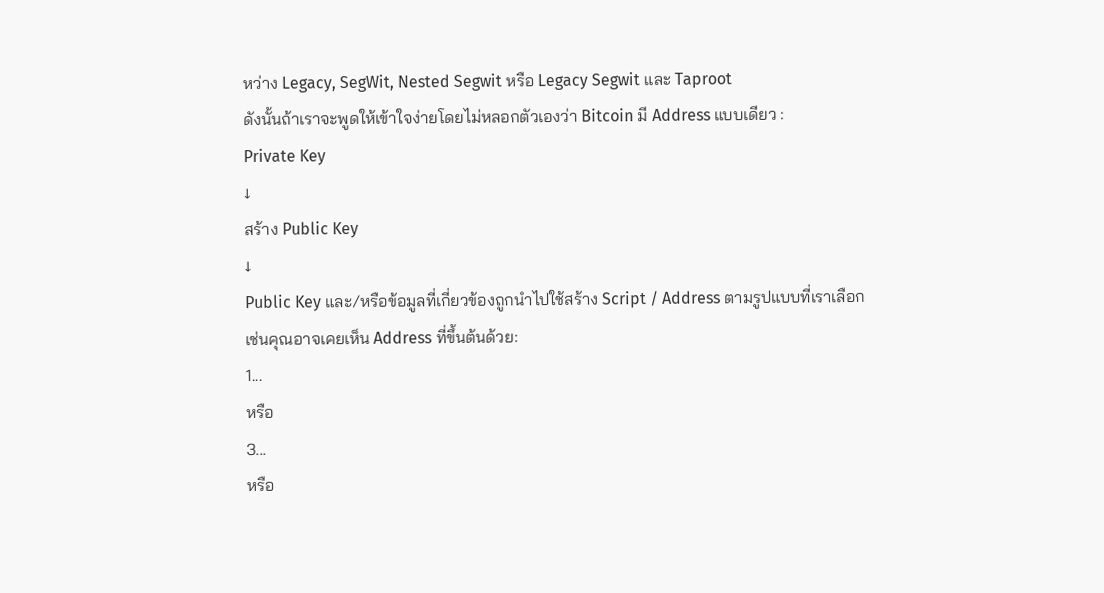หว่าง Legacy, SegWit, Nested Segwit หรือ Legacy Segwit และ Taproot
ดังนั้นถ้าเราจะพูดให้เข้าใจง่ายโดยไม่หลอกตัวเองว่า Bitcoin มี Address แบบเดียว :
Private Key
↓
สร้าง Public Key
↓
Public Key และ/หรือข้อมูลที่เกี่ยวข้องถูกนำไปใช้สร้าง Script / Address ตามรูปแบบที่เราเลือก
เช่นคุณอาจเคยเห็น Address ที่ขึ้นต้นด้วย:
1...
หรือ
3...
หรือ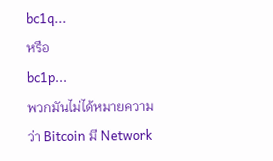bc1q...
หรือ
bc1p...
พวกมันไม่ได้หมายความว่า Bitcoin มี Network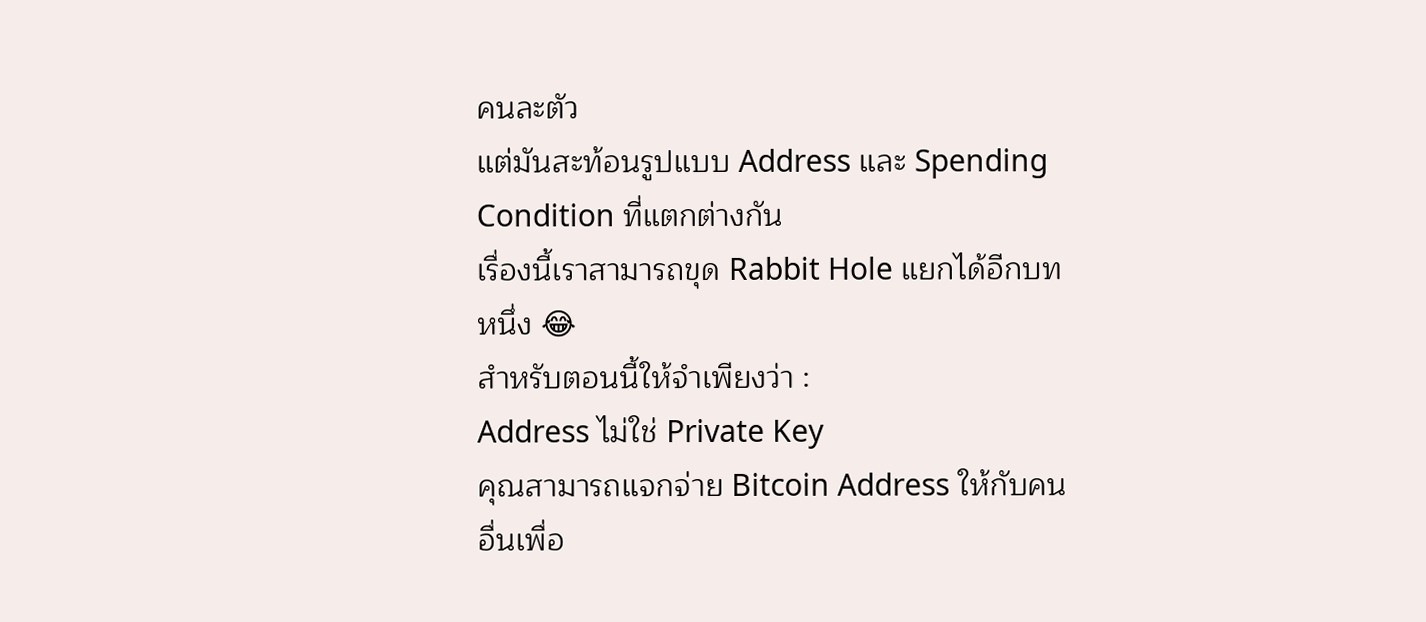คนละตัว
แต่มันสะท้อนรูปแบบ Address และ Spending Condition ที่แตกต่างกัน
เรื่องนี้เราสามารถขุด Rabbit Hole แยกได้อีกบทหนึ่ง 😂
สำหรับตอนนี้ให้จำเพียงว่า :
Address ไม่ใช่ Private Key
คุณสามารถแจกจ่าย Bitcoin Address ให้กับคนอื่นเพื่อ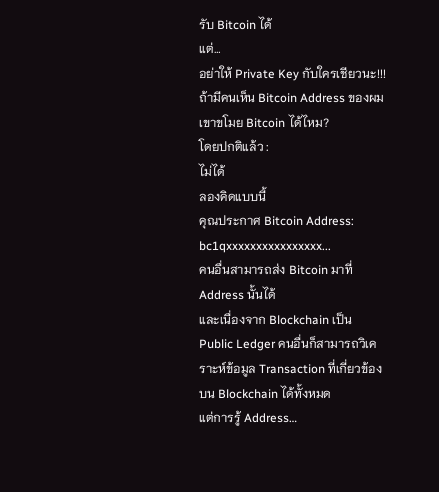รับ Bitcoin ได้
แต่…
อย่าให้ Private Key กับใครเชียวนะ!!!
ถ้ามีคนเห็น Bitcoin Address ของผม เขาขโมย Bitcoin ได้ไหม?
โดยปกติแล้ว :
ไม่ได้
ลองคิดแบบนี้
คุณประกาศ Bitcoin Address:
bc1qxxxxxxxxxxxxxxxx...
คนอื่นสามารถส่ง Bitcoin มาที่ Address นั้นได้
และเนื่องจาก Blockchain เป็น Public Ledger คนอื่นก็สามารถวิเคราะห์ข้อมูล Transaction ที่เกี่ยวข้องบน Blockchain ได้ทั้งหมด
แต่การรู้ Address…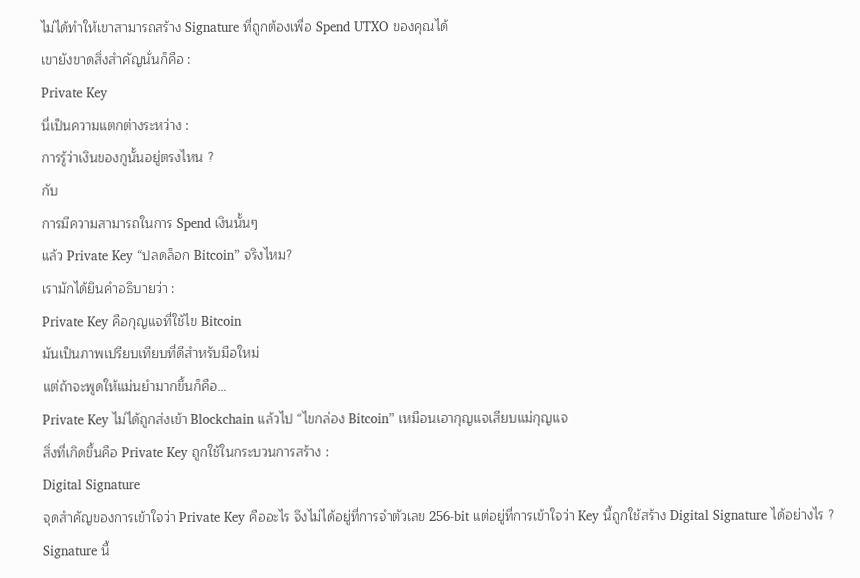ไม่ได้ทำให้เขาสามารถสร้าง Signature ที่ถูกต้องเพื่อ Spend UTXO ของคุณได้
เขายังขาดสิ่งสำคัญนั่นก็คือ :
Private Key
นี่เป็นความแตกต่างระหว่าง :
การรู้ว่าเงินของกูนั้นอยู่ตรงไหน ?
กับ
การมีความสามารถในการ Spend เงินนั้นๆ
แล้ว Private Key “ปลดล็อก Bitcoin” จริงไหม?
เรามักได้ยินคำอธิบายว่า :
Private Key คือกุญแจที่ใช้ไข Bitcoin
มันเป็นภาพเปรียบเทียบที่ดีสำหรับมือใหม่
แต่ถ้าจะพูดให้แม่นยำมากขึ้นก็คือ…
Private Key ไม่ได้ถูกส่งเข้า Blockchain แล้วไป “ไขกล่อง Bitcoin” เหมือนเอากุญแจเสียบแม่กุญแจ
สิ่งที่เกิดขึ้นคือ Private Key ถูกใช้ในกระบวนการสร้าง :
Digital Signature
จุดสำคัญของการเข้าใจว่า Private Key คืออะไร จึงไม่ได้อยู่ที่การจำตัวเลข 256-bit แต่อยู่ที่การเข้าใจว่า Key นี้ถูกใช้สร้าง Digital Signature ได้อย่างไร ?
Signature นี้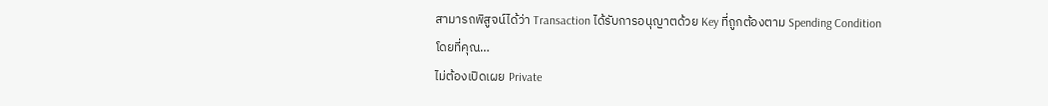สามารถพิสูจน์ได้ว่า Transaction ได้รับการอนุญาตด้วย Key ที่ถูกต้องตาม Spending Condition
โดยที่คุณ…
ไม่ต้องเปิดเผย Private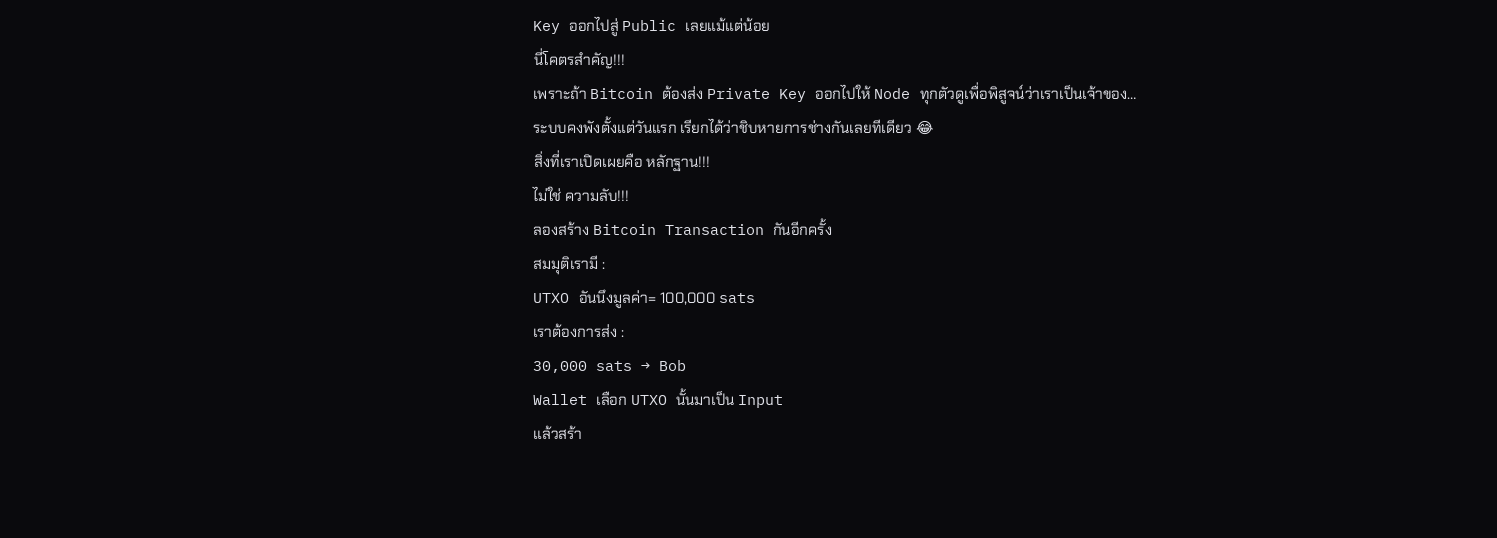Key ออกไปสู่ Public เลยแม้แต่น้อย
นี่โคตรสำคัญ!!!
เพราะถ้า Bitcoin ต้องส่ง Private Key ออกไปให้ Node ทุกตัวดูเพื่อพิสูจน์ว่าเราเป็นเจ้าของ…
ระบบคงพังตั้งแต่วันแรก เรียกได้ว่าชิบหายการช่างกันเลยทีเดียว 😂
สิ่งที่เราเปิดเผยคือ หลักฐาน!!!
ไม่ใช่ ความลับ!!!
ลองสร้าง Bitcoin Transaction กันอีกครั้ง
สมมุติเรามี :
UTXO อันนึงมูลค่า= 100,000 sats
เราต้องการส่ง :
30,000 sats → Bob
Wallet เลือก UTXO นั้นมาเป็น Input
แล้วสร้า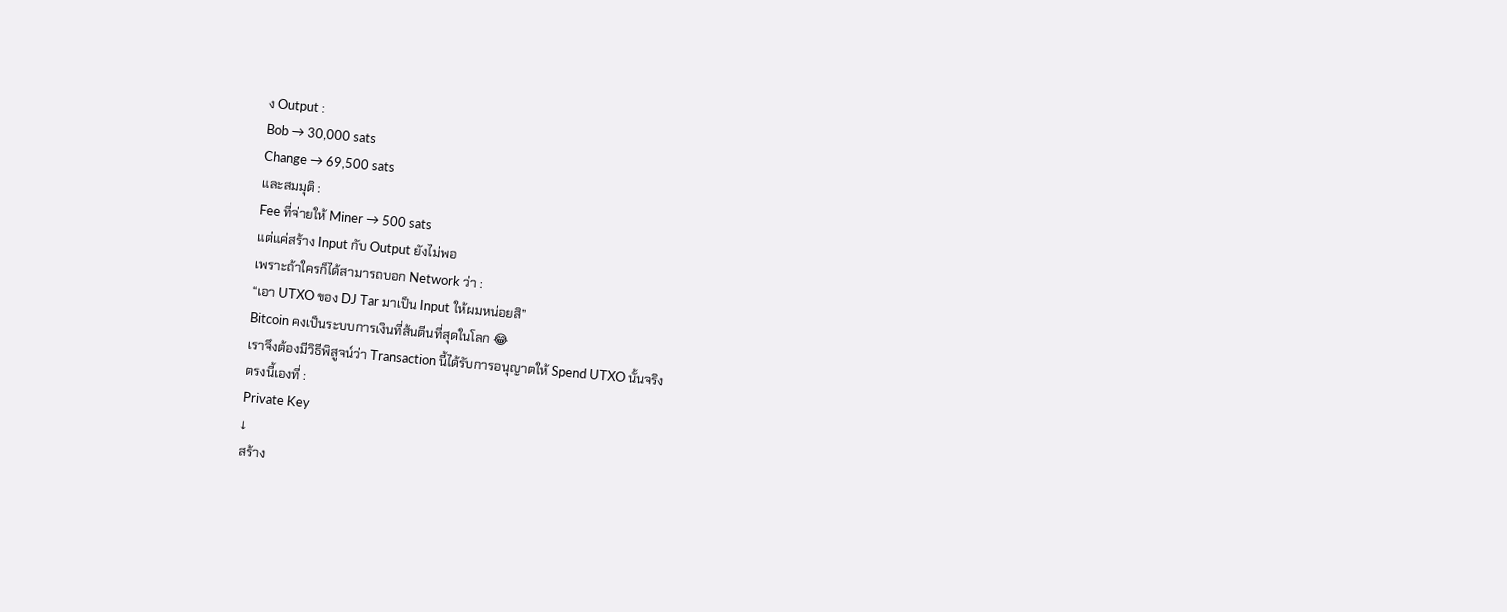ง Output :
Bob → 30,000 sats
Change → 69,500 sats
และสมมุติ :
Fee ที่จ่ายให้ Miner → 500 sats
แต่แค่สร้าง Input กับ Output ยังไม่พอ
เพราะถ้าใครก็ได้สามารถบอก Network ว่า :
“เอา UTXO ของ DJ Tar มาเป็น Input ให้ผมหน่อยสิ”
Bitcoin คงเป็นระบบการเงินที่ส้นตีนที่สุดในโลก 😂
เราจึงต้องมีวิธีพิสูจน์ว่า Transaction นี้ได้รับการอนุญาตให้ Spend UTXO นั้นจริง
ตรงนี้เองที่ :
Private Key
↓
สร้าง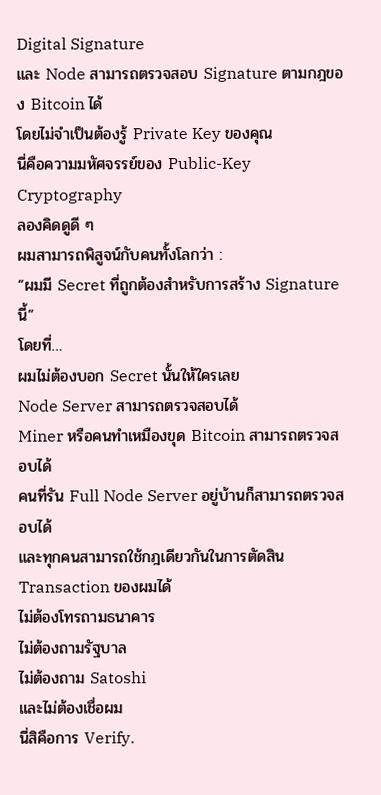Digital Signature
และ Node สามารถตรวจสอบ Signature ตามกฎของ Bitcoin ได้
โดยไม่จำเป็นต้องรู้ Private Key ของคุณ
นี่คือความมหัศจรรย์ของ Public-Key Cryptography
ลองคิดดูดี ๆ
ผมสามารถพิสูจน์กับคนทั้งโลกว่า :
“ผมมี Secret ที่ถูกต้องสำหรับการสร้าง Signature นี้”
โดยที่…
ผมไม่ต้องบอก Secret นั้นให้ใครเลย
Node Server สามารถตรวจสอบได้
Miner หรือคนทำเหมืองขุด Bitcoin สามารถตรวจสอบได้
คนที่รัน Full Node Server อยู่บ้านก็สามารถตรวจสอบได้
และทุกคนสามารถใช้กฎเดียวกันในการตัดสิน Transaction ของผมได้
ไม่ต้องโทรถามธนาคาร
ไม่ต้องถามรัฐบาล
ไม่ต้องถาม Satoshi
และไม่ต้องเชื่อผม
นี่สิคือการ Verify.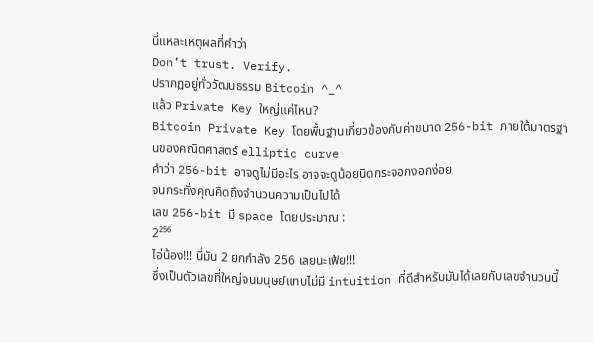นี่แหละเหตุผลที่คำว่า
Don’t trust. Verify.
ปรากฏอยู่ทั่ววัฒนธรรม Bitcoin ^_^
แล้ว Private Key ใหญ่แค่ไหน?
Bitcoin Private Key โดยพื้นฐานเกี่ยวข้องกับค่าขนาด 256-bit ภายใต้มาตรฐานของคณิตศาสตร์ elliptic curve
คำว่า 256-bit อาจดูไม่มีอะไร อาจจะดูน้อยนิดกระจอกงอกง่อย
จนกระทั่งคุณคิดถึงจำนวนความเป็นไปได้
เลข 256-bit มี space โดยประมาณ :
2²⁵⁶
ไอ่น้อง!!! นี่มัน 2 ยกกำลัง 256 เลยนะเฟ้ย!!!
ซึ่งเป็นตัวเลขที่ใหญ่จนมนุษย์แทบไม่มี intuition ที่ดีสำหรับมันได้เลยกับเลขจำนวนนี้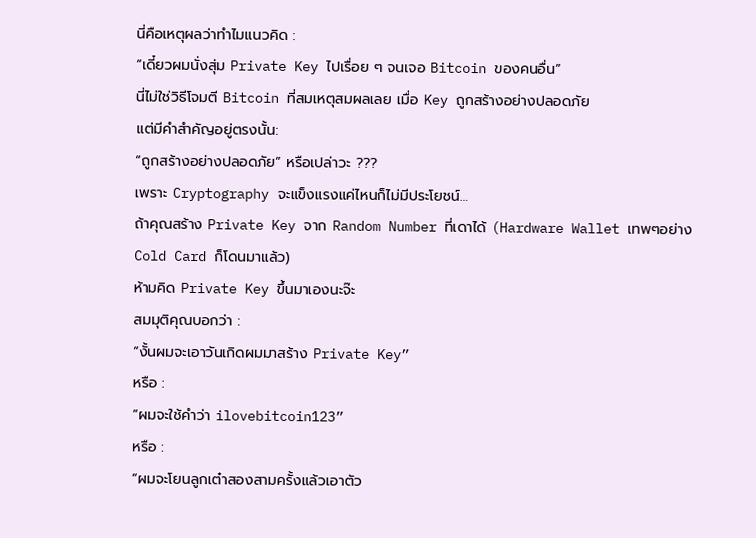นี่คือเหตุผลว่าทำไมแนวคิด :
“เดี๋ยวผมนั่งสุ่ม Private Key ไปเรื่อย ๆ จนเจอ Bitcoin ของคนอื่น”
นี่ไม่ใช่วิธีโจมตี Bitcoin ที่สมเหตุสมผลเลย เมื่อ Key ถูกสร้างอย่างปลอดภัย
แต่มีคำสำคัญอยู่ตรงนั้น:
“ถูกสร้างอย่างปลอดภัย” หรือเปล่าวะ ???
เพราะ Cryptography จะแข็งแรงแค่ไหนก็ไม่มีประโยชน์…
ถ้าคุณสร้าง Private Key จาก Random Number ที่เดาได้ (Hardware Wallet เทพๆอย่าง Cold Card ก็โดนมาแล้ว)
ห้ามคิด Private Key ขึ้นมาเองนะจ๊ะ
สมมุติคุณบอกว่า :
“งั้นผมจะเอาวันเกิดผมมาสร้าง Private Key”
หรือ :
“ผมจะใช้คำว่า ilovebitcoin123”
หรือ :
“ผมจะโยนลูกเต๋าสองสามครั้งแล้วเอาตัว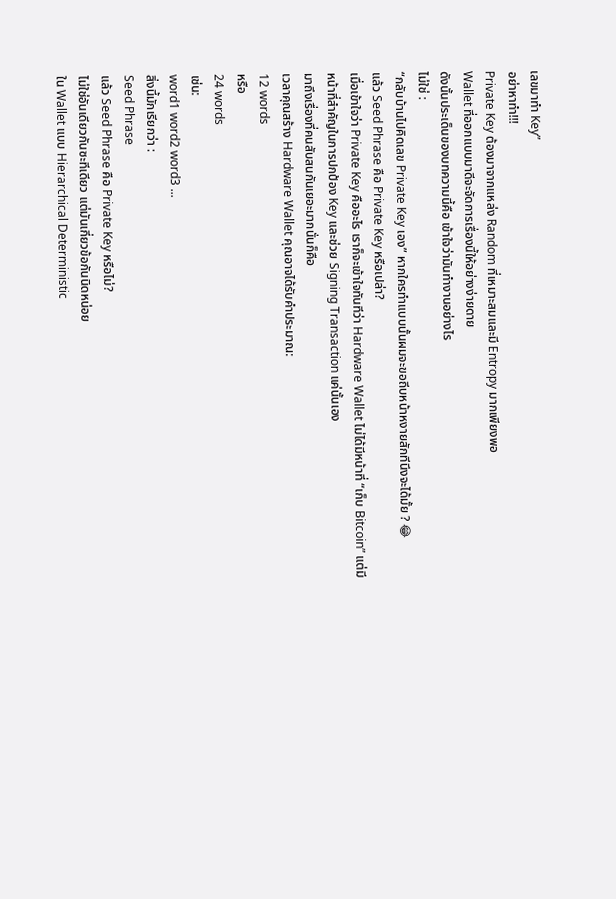เลขมาทำ Key”
อย่าหาทำ!!!
Private Key ต้องมาจากแหล่ง Random ที่เหมาะสมและมี Entropy มากเพียงพอ
Wallet ที่ออกแบบมาดีจะจัดการเรื่องนี้ให้อย่างง่ายดาย
ดังนั้นประเด็นของบทความนี้คือ เข้าใจว่ามันทำงานอย่างไร
ไม่ใช่ :
“กลับบ้านไปคิดเลข Private Key เอง” หากใครทำแบบนั้นผมจะขอถีบหน้าหงายสักทีนึงจะได้มั้ย ? 😂
แล้ว Seed Phrase คือ Private Key หรือเปล่า?
เมื่อเข้าใจว่า Private Key คืออะไร เราก็จะเข้าใจทันทีว่า Hardware Wallet ไม่ได้มีหน้าที่ “เก็บ Bitcoin” แต่มีหน้าที่สำคัญในการปกป้อง Key และช่วย Signing Transaction แค่นั้นเอง
มาถึงเรื่องที่คนสับสนกันเยอะมากนั่นก็คือ
เวลาคุณสร้าง Hardware Wallet คุณอาจได้รับคำประมาณ:
12 words
หรือ
24 words
เช่น:
word1 word2 word3 ...
สิ่งนี้มักเรียกว่า :
Seed Phrase
แล้ว Seed Phrase คือ Private Key หรือไม่?
ไม่ใช่อันเดียวกันซะทีเดียว แต่มันเกี่ยวข้อกันนิดหน่อย
ใน Wallet แบบ Hierarchical Deterministic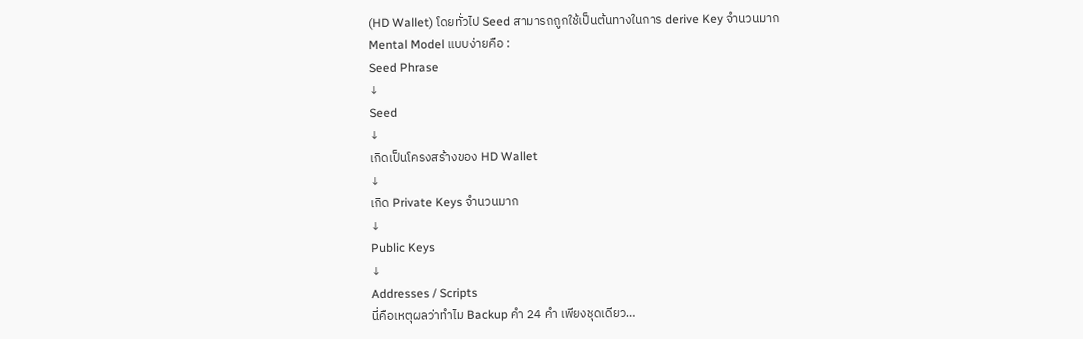(HD Wallet) โดยทั่วไป Seed สามารถถูกใช้เป็นต้นทางในการ derive Key จำนวนมาก
Mental Model แบบง่ายคือ :
Seed Phrase
↓
Seed
↓
เกิดเป็นโครงสร้างของ HD Wallet
↓
เกิด Private Keys จำนวนมาก
↓
Public Keys
↓
Addresses / Scripts
นี่คือเหตุผลว่าทำไม Backup คำ 24 คำ เพียงชุดเดียว…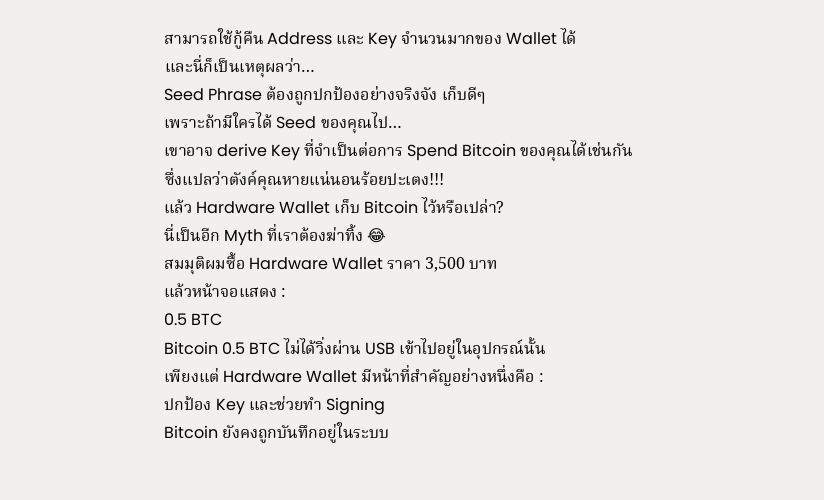สามารถใช้กู้คืน Address และ Key จำนวนมากของ Wallet ได้
และนี่ก็เป็นเหตุผลว่า…
Seed Phrase ต้องถูกปกป้องอย่างจริงจัง เก็บดีๆ
เพราะถ้ามีใครได้ Seed ของคุณไป…
เขาอาจ derive Key ที่จำเป็นต่อการ Spend Bitcoin ของคุณได้เช่นกัน
ซึ่งแปลว่าตังค์คุณหายแน่นอนร้อยปะเตง!!!
แล้ว Hardware Wallet เก็บ Bitcoin ไว้หรือเปล่า?
นี่เป็นอีก Myth ที่เราต้องฆ่าทิ้ง 😂
สมมุติผมซื้อ Hardware Wallet ราคา 3,500 บาท
แล้วหน้าจอแสดง :
0.5 BTC
Bitcoin 0.5 BTC ไม่ได้วิ่งผ่าน USB เข้าไปอยู่ในอุปกรณ์นั้น
เพียงแต่ Hardware Wallet มีหน้าที่สำคัญอย่างหนึ่งคือ :
ปกป้อง Key และช่วยทำ Signing
Bitcoin ยังคงถูกบันทึกอยู่ในระบบ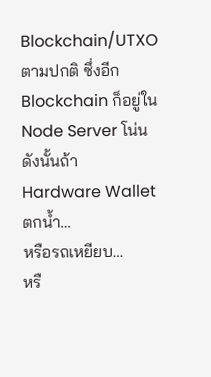Blockchain/UTXO ตามปกติ ซึ่งอีก Blockchain ก็อยู่ใน Node Server โน่น
ดังนั้นถ้า Hardware Wallet ตกน้ำ…
หรือรถเหยียบ…
หรื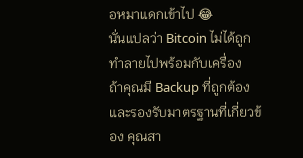อหมาแดกเข้าไป 😂
นั่นแปลว่า Bitcoin ไม่ได้ถูกทำลายไปพร้อมกับเครื่อง
ถ้าคุณมี Backup ที่ถูกต้องและรองรับมาตรฐานที่เกี่ยวข้อง คุณสา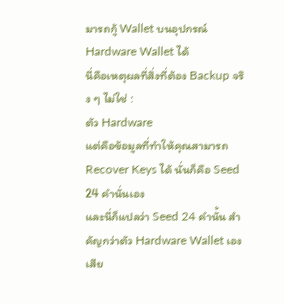มารถกู้ Wallet บนอุปกรณ์ Hardware Wallet ได้
นี่คือเหตุผลที่สิ่งที่ต้อง Backup จริง ๆ ไม่ใช่ :
ตัว Hardware
แต่คือข้อมูลที่ทำให้คุณสามารถ Recover Keys ได้ นั่นก็คือ Seed 24 คำนั่นเอง
และนี่ก็แปลว่า Seed 24 คำนั้น สำคัญกว่าตัว Hardware Wallet เองเสีย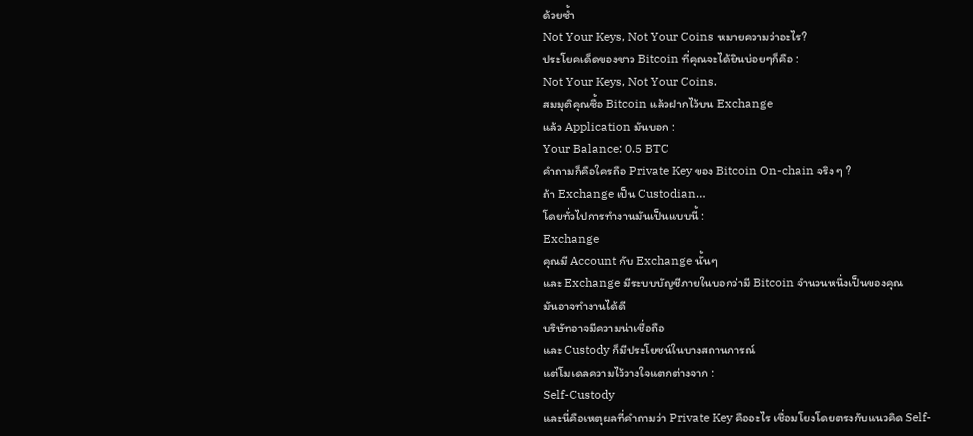ด้วยซ้ำ
Not Your Keys, Not Your Coins หมายความว่าอะไร?
ประโยคเด็ดของชาว Bitcoin ที่คุณจะได้ยินบ่อยๆก็คือ :
Not Your Keys, Not Your Coins.
สมมุติคุณซื้อ Bitcoin แล้วฝากไว้บน Exchange
แล้ว Application มันบอก :
Your Balance: 0.5 BTC
คำถามก็คือใครถือ Private Key ของ Bitcoin On-chain จริง ๆ ?
ถ้า Exchange เป็น Custodian…
โดยทั่วไปการทำงานมันเป็นแบบนี้ :
Exchange
คุณมี Account กับ Exchange นั้นๆ
และ Exchange มีระบบบัญชีภายในบอกว่ามี Bitcoin จำนวนหนึ่งเป็นของคุณ
มันอาจทำงานได้ดี
บริษัทอาจมีความน่าเชื่อถือ
และ Custody ก็มีประโยชน์ในบางสถานการณ์
แต่โมเดลความไว้วางใจแตกต่างจาก :
Self-Custody
และนี่คือเหตุผลที่คำถามว่า Private Key คืออะไร เชื่อมโยงโดยตรงกับแนวคิด Self-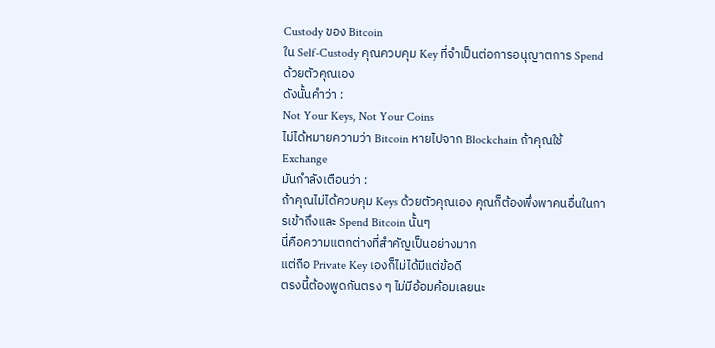Custody ของ Bitcoin
ใน Self-Custody คุณควบคุม Key ที่จำเป็นต่อการอนุญาตการ Spend ด้วยตัวคุณเอง
ดังนั้นคำว่า :
Not Your Keys, Not Your Coins
ไม่ได้หมายความว่า Bitcoin หายไปจาก Blockchain ถ้าคุณใช้ Exchange
มันกำลังเตือนว่า :
ถ้าคุณไม่ได้ควบคุม Keys ด้วยตัวคุณเอง คุณก็ต้องพึ่งพาคนอื่นในการเข้าถึงและ Spend Bitcoin นั้นๆ
นี่คือความแตกต่างที่สำคัญเป็นอย่างมาก
แต่ถือ Private Key เองก็ไม่ได้มีแต่ข้อดี
ตรงนี้ต้องพูดกันตรง ๆ ไม่มีอ้อมค้อมเลยนะ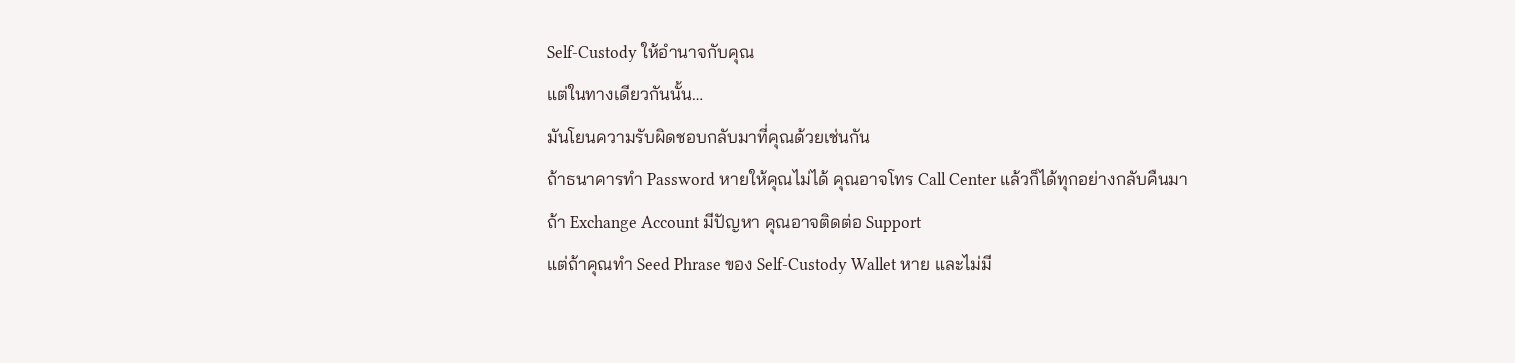Self-Custody ให้อำนาจกับคุณ
แต่ในทางเดียวกันนั้น…
มันโยนความรับผิดชอบกลับมาที่คุณด้วยเช่นกัน
ถ้าธนาคารทำ Password หายให้คุณไม่ได้ คุณอาจโทร Call Center แล้วก็ได้ทุกอย่างกลับคืนมา
ถ้า Exchange Account มีปัญหา คุณอาจติดต่อ Support
แต่ถ้าคุณทำ Seed Phrase ของ Self-Custody Wallet หาย และไม่มี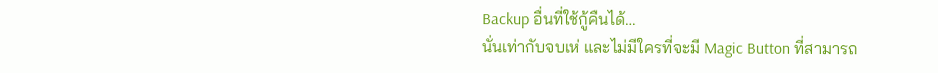Backup อื่นที่ใช้กู้คืนได้…
นั่นเท่ากับจบเห่ และไม่มีใครที่จะมี Magic Button ที่สามารถ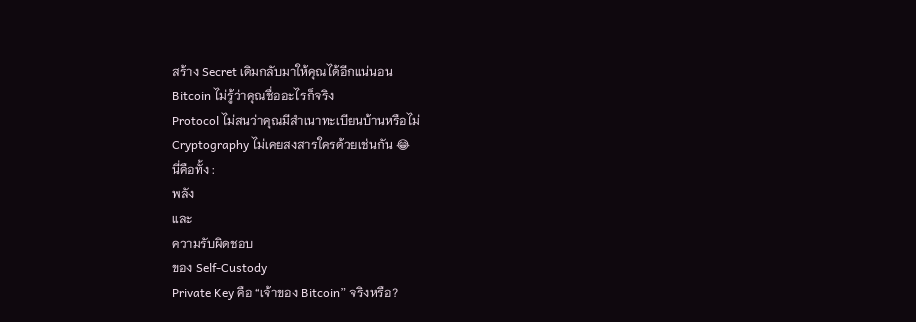สร้าง Secret เดิมกลับมาให้คุณได้อีกแน่นอน
Bitcoin ไม่รู้ว่าคุณชื่ออะไรก็จริง
Protocol ไม่สนว่าคุณมีสำเนาทะเบียนบ้านหรือไม่
Cryptography ไม่เคยสงสารใครด้วยเช่นกัน 😂
นี่คือทั้ง :
พลัง
และ
ความรับผิดชอบ
ของ Self-Custody
Private Key คือ “เจ้าของ Bitcoin” จริงหรือ?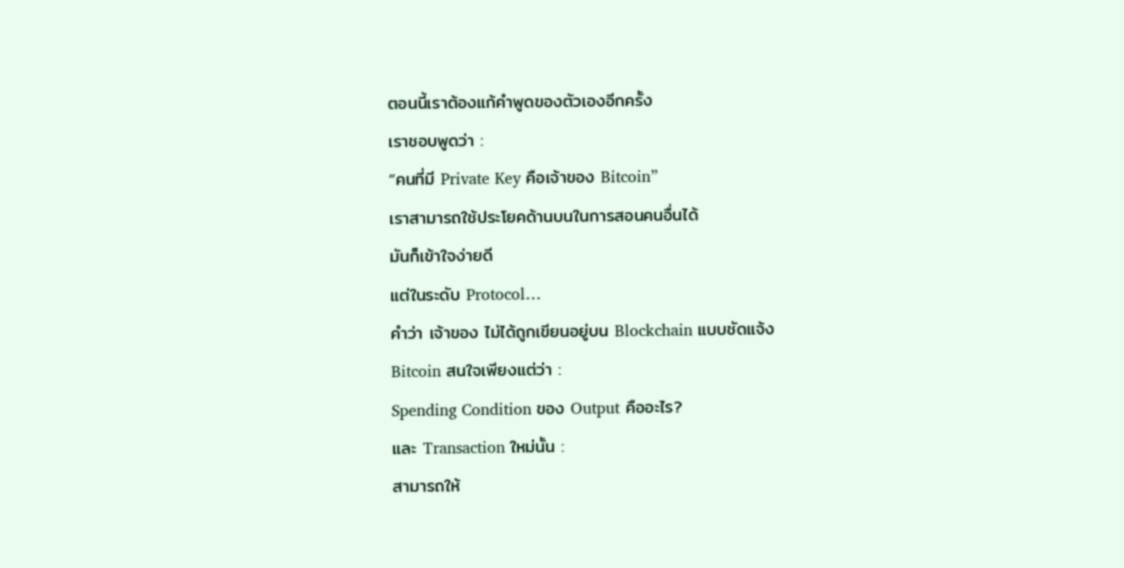ตอนนี้เราต้องแก้คำพูดของตัวเองอีกครั้ง
เราชอบพูดว่า :
“คนที่มี Private Key คือเจ้าของ Bitcoin”
เราสามารถใช้ประโยคด้านบนในการสอนคนอื่นได้
มันก็เข้าใจง่ายดี
แต่ในระดับ Protocol…
คำว่า เจ้าของ ไม่ได้ถูกเขียนอยู่บน Blockchain แบบชัดแจ้ง
Bitcoin สนใจเพียงแต่ว่า :
Spending Condition ของ Output คืออะไร?
และ Transaction ใหม่นั้น :
สามารถให้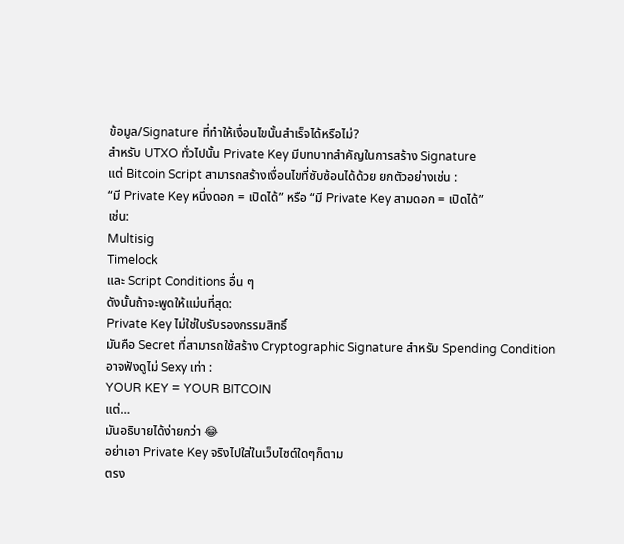ข้อมูล/Signature ที่ทำให้เงื่อนไขนั้นสำเร็จได้หรือไม่?
สำหรับ UTXO ทั่วไปนั้น Private Key มีบทบาทสำคัญในการสร้าง Signature
แต่ Bitcoin Script สามารถสร้างเงื่อนไขที่ซับซ้อนได้ด้วย ยกตัวอย่างเช่น :
“มี Private Key หนึ่งดอก = เปิดได้” หรือ “มี Private Key สามดอก = เปิดได้”
เช่น:
Multisig
Timelock
และ Script Conditions อื่น ๆ
ดังนั้นถ้าจะพูดให้แม่นที่สุด:
Private Key ไม่ใช่ใบรับรองกรรมสิทธิ์
มันคือ Secret ที่สามารถใช้สร้าง Cryptographic Signature สำหรับ Spending Condition
อาจฟังดูไม่ Sexy เท่า :
YOUR KEY = YOUR BITCOIN
แต่…
มันอธิบายได้ง่ายกว่า 😂
อย่าเอา Private Key จริงไปใส่ในเว็บไซต์ใดๆก็ตาม
ตรง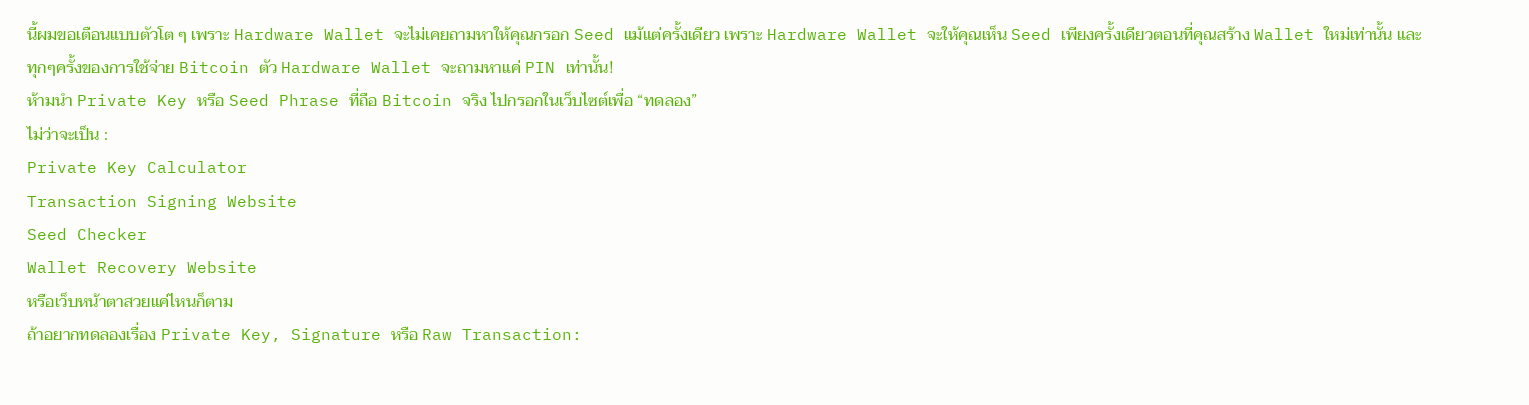นี้ผมขอเตือนแบบตัวโต ๆ เพราะ Hardware Wallet จะไม่เคยถามหาให้คุณกรอก Seed แม้แต่ครั้งเดียว เพราะ Hardware Wallet จะให้คุณเห็น Seed เพียงครั้งเดียวตอนที่คุณสร้าง Wallet ใหม่เท่านั้น และทุกๆครั้งของการใช้จ่าย Bitcoin ตัว Hardware Wallet จะถามหาแค่ PIN เท่านั้น!
ห้ามนำ Private Key หรือ Seed Phrase ที่ถือ Bitcoin จริง ไปกรอกในเว็บไซต์เพื่อ “ทดลอง”
ไม่ว่าจะเป็น :
Private Key Calculator
Transaction Signing Website
Seed Checker
Wallet Recovery Website
หรือเว็บหน้าตาสวยแค่ไหนก็ตาม
ถ้าอยากทดลองเรื่อง Private Key, Signature หรือ Raw Transaction: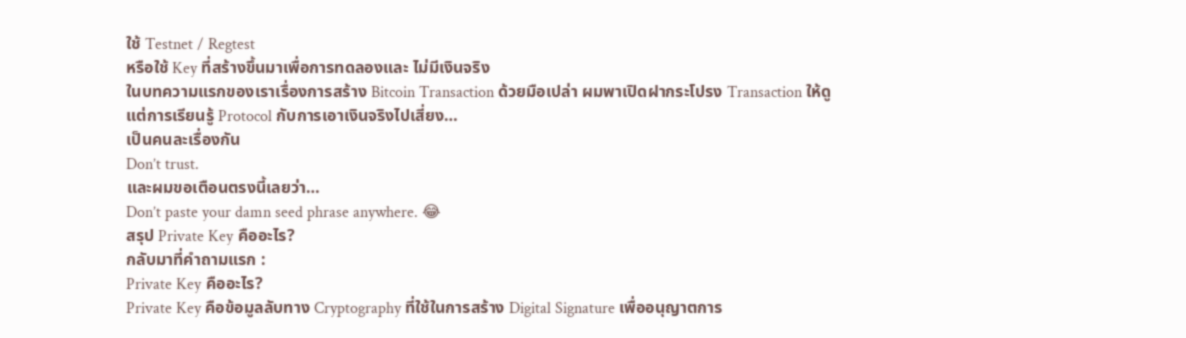ใช้ Testnet / Regtest
หรือใช้ Key ที่สร้างขึ้นมาเพื่อการทดลองและ ไม่มีเงินจริง
ในบทความแรกของเราเรื่องการสร้าง Bitcoin Transaction ด้วยมือเปล่า ผมพาเปิดฝากระโปรง Transaction ให้ดู
แต่การเรียนรู้ Protocol กับการเอาเงินจริงไปเสี่ยง…
เป็นคนละเรื่องกัน
Don’t trust.
และผมขอเตือนตรงนี้เลยว่า…
Don’t paste your damn seed phrase anywhere. 😂
สรุป Private Key คืออะไร?
กลับมาที่คำถามแรก :
Private Key คืออะไร?
Private Key คือข้อมูลลับทาง Cryptography ที่ใช้ในการสร้าง Digital Signature เพื่ออนุญาตการ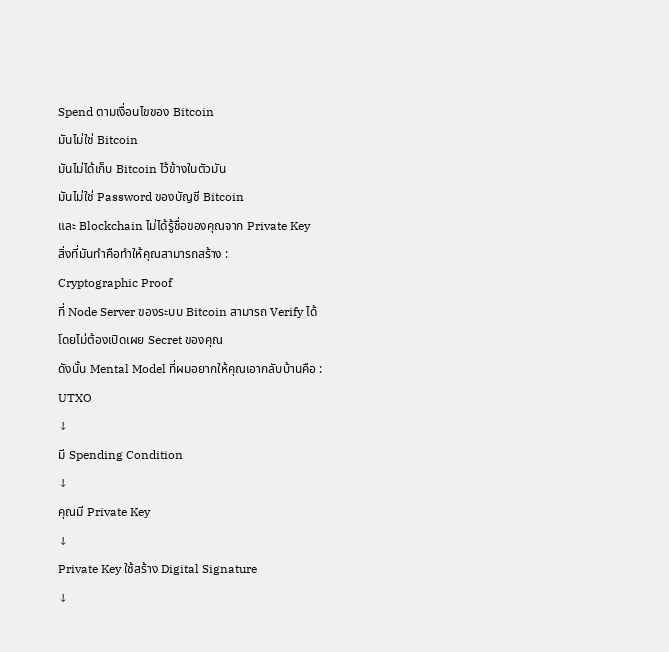Spend ตามเงื่อนไขของ Bitcoin
มันไม่ใช่ Bitcoin
มันไม่ได้เก็บ Bitcoin ไว้ข้างในตัวมัน
มันไม่ใช่ Password ของบัญชี Bitcoin
และ Blockchain ไม่ได้รู้ชื่อของคุณจาก Private Key
สิ่งที่มันทำคือทำให้คุณสามารถสร้าง :
Cryptographic Proof
ที่ Node Server ของระบบ Bitcoin สามารถ Verify ได้
โดยไม่ต้องเปิดเผย Secret ของคุณ
ดังนั้น Mental Model ที่ผมอยากให้คุณเอากลับบ้านคือ :
UTXO
↓
มี Spending Condition
↓
คุณมี Private Key
↓
Private Key ใช้สร้าง Digital Signature
↓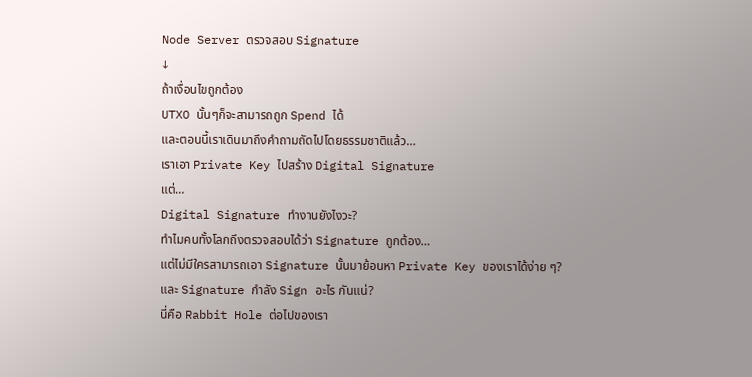Node Server ตรวจสอบ Signature
↓
ถ้าเงื่อนไขถูกต้อง
UTXO นั้นๆก็จะสามารถถูก Spend ได้
และตอนนี้เราเดินมาถึงคำถามถัดไปโดยธรรมชาติแล้ว…
เราเอา Private Key ไปสร้าง Digital Signature
แต่…
Digital Signature ทำงานยังไงวะ?
ทำไมคนทั้งโลกถึงตรวจสอบได้ว่า Signature ถูกต้อง…
แต่ไม่มีใครสามารถเอา Signature นั้นมาย้อนหา Private Key ของเราได้ง่าย ๆ?
และ Signature กำลัง Sign อะไร กันแน่?
นี่คือ Rabbit Hole ต่อไปของเรา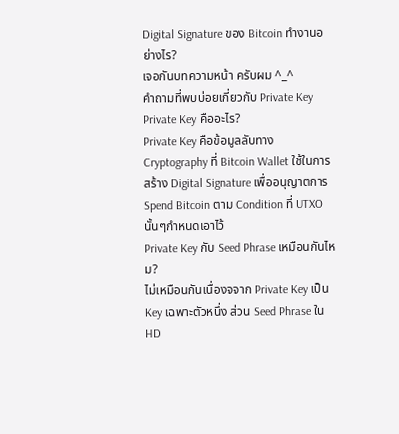Digital Signature ของ Bitcoin ทำงานอย่างไร?
เจอกันบทความหน้า ครับผม ^_^
คำถามที่พบบ่อยเกี่ยวกับ Private Key
Private Key คืออะไร?
Private Key คือข้อมูลลับทาง Cryptography ที่ Bitcoin Wallet ใช้ในการสร้าง Digital Signature เพื่ออนุญาตการ Spend Bitcoin ตาม Condition ที่ UTXO นั้นๆกำหนดเอาไว้
Private Key กับ Seed Phrase เหมือนกันไหม?
ไม่เหมือนกันเนื่องจจาก Private Key เป็น Key เฉพาะตัวหนึ่ง ส่วน Seed Phrase ใน HD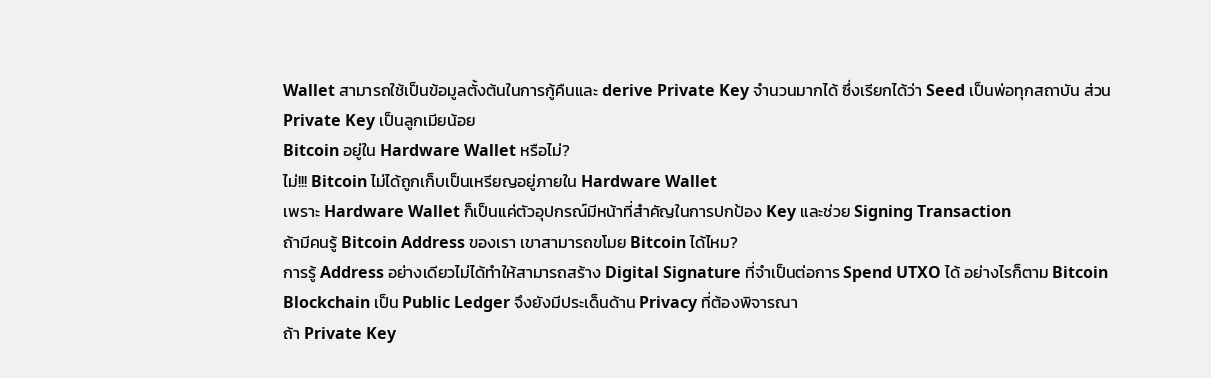Wallet สามารถใช้เป็นข้อมูลตั้งต้นในการกู้คืนและ derive Private Key จำนวนมากได้ ซึ่งเรียกได้ว่า Seed เป็นพ่อทุกสถาบัน ส่วน Private Key เป็นลูกเมียน้อย
Bitcoin อยู่ใน Hardware Wallet หรือไม่?
ไม่!!! Bitcoin ไม่ได้ถูกเก็บเป็นเหรียญอยู่ภายใน Hardware Wallet
เพราะ Hardware Wallet ก็เป็นแค่ตัวอุปกรณ์มีหน้าที่สำคัญในการปกป้อง Key และช่วย Signing Transaction
ถ้ามีคนรู้ Bitcoin Address ของเรา เขาสามารถขโมย Bitcoin ได้ไหม?
การรู้ Address อย่างเดียวไม่ได้ทำให้สามารถสร้าง Digital Signature ที่จำเป็นต่อการ Spend UTXO ได้ อย่างไรก็ตาม Bitcoin Blockchain เป็น Public Ledger จึงยังมีประเด็นด้าน Privacy ที่ต้องพิจารณา
ถ้า Private Key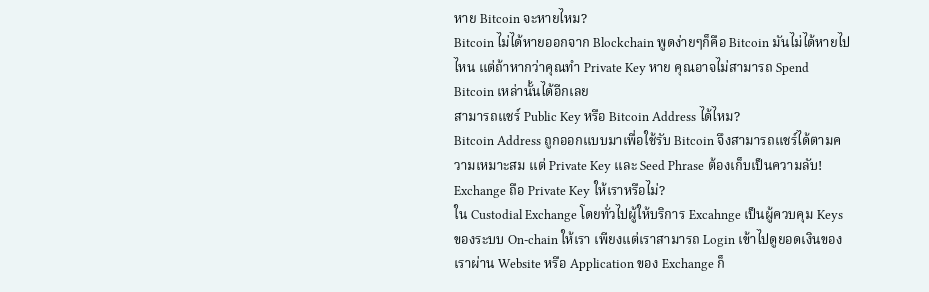หาย Bitcoin จะหายไหม?
Bitcoin ไม่ได้หายออกจาก Blockchain พูดง่ายๆก็คือ Bitcoin มันไม่ได้หายไปไหน แต่ถ้าหากว่าคุณทำ Private Key หาย คุณอาจไม่สามารถ Spend Bitcoin เหล่านั้นได้อีกเลย
สามารถแชร์ Public Key หรือ Bitcoin Address ได้ไหม?
Bitcoin Address ถูกออกแบบมาเพื่อใช้รับ Bitcoin จึงสามารถแชร์ได้ตามความเหมาะสม แต่ Private Key และ Seed Phrase ต้องเก็บเป็นความลับ!
Exchange ถือ Private Key ให้เราหรือไม่?
ใน Custodial Exchange โดยทั่วไปผู้ให้บริการ Excahnge เป็นผู้ควบคุม Keys ของระบบ On-chain ให้เรา เพียงแต่เราสามารถ Login เข้าไปดูยอดเงินของเราผ่าน Website หรือ Application ของ Exchange ก็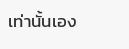เท่านั้นเอง